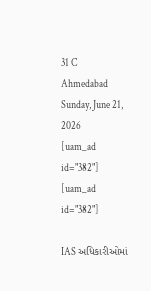31 C
Ahmedabad
Sunday, June 21, 2026
[uam_ad id="382"]
[uam_ad id="382"]

IAS અધિકારીઓમાં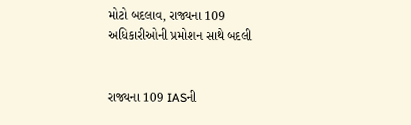મોટો બદલાવ, રાજ્યના 109 અધિકારીઓની પ્રમોશન સાથે બદલી


રાજ્યના 109 IASની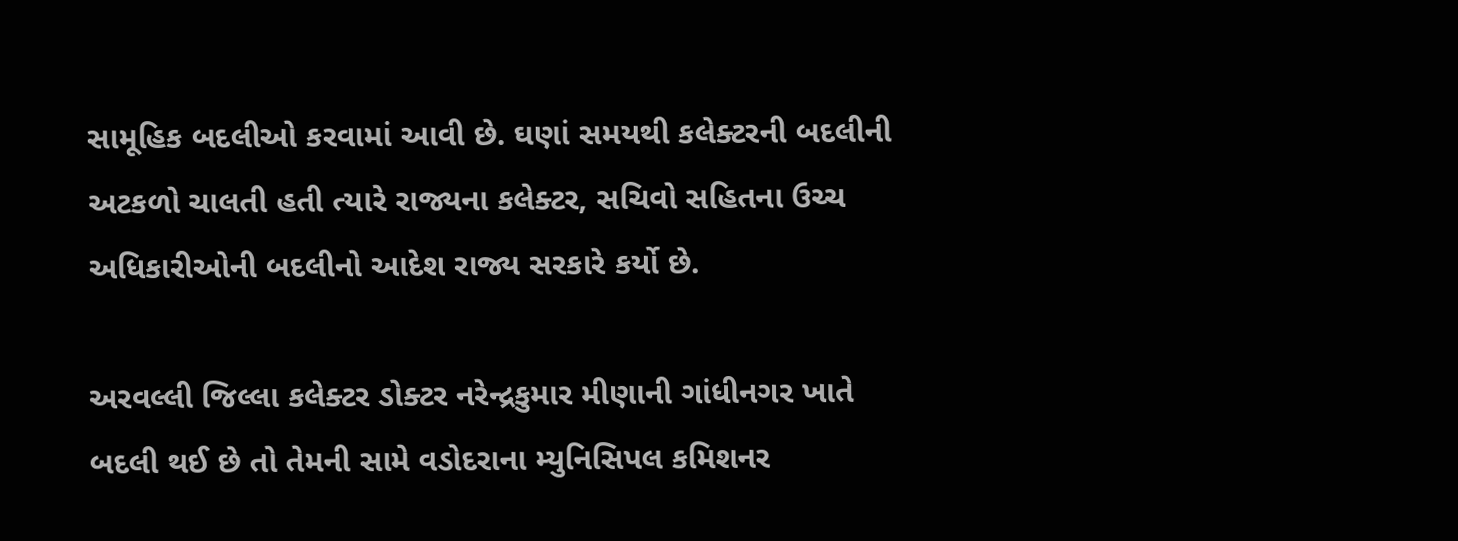સામૂહિક બદલીઓ કરવામાં આવી છે. ઘણાં સમયથી કલેક્ટરની બદલીની અટકળો ચાલતી હતી ત્યારે રાજ્યના કલેક્ટર, સચિવો સહિતના ઉચ્ચ અધિકારીઓની બદલીનો આદેશ રાજ્ય સરકારે કર્યો છે.

અરવલ્લી જિલ્લા કલેક્ટર ડોક્ટર નરેન્દ્રકુમાર મીણાની ગાંધીનગર ખાતે બદલી થઈ છે તો તેમની સામે વડોદરાના મ્યુનિસિપલ કમિશનર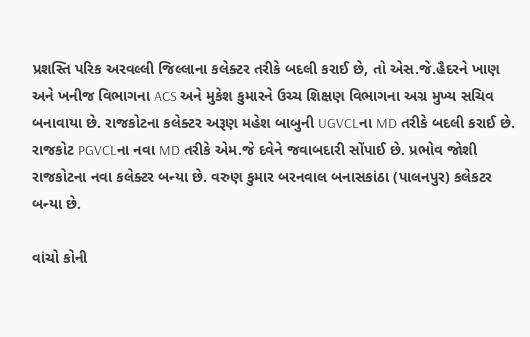પ્રશસ્તિ પરિક અરવલ્લી જિલ્લાના કલેક્ટર તરીકે બદલી કરાઈ છે, તો એસ.જે.હૈદરને ખાણ અને ખનીજ વિભાગના ACS અને મુકેશ કુમારને ઉચ્ચ શિક્ષણ વિભાગના અગ્ર મુખ્ય સચિવ બનાવાયા છે. રાજકોટના કલેક્ટર અરૂણ મહેશ બાબુની UGVCLના MD તરીકે બદલી કરાઈ છે. રાજકોટ PGVCLના નવા MD તરીકે એમ.જે દવેને જવાબદારી સોંપાઈ છે. પ્રભોવ જોશી રાજકોટના નવા કલેક્ટર બન્યા છે. વરુણ કુમાર બરનવાલ બનાસકાંઠા (પાલનપુર) કલેકટર બન્યા છે.

વાંચો કોની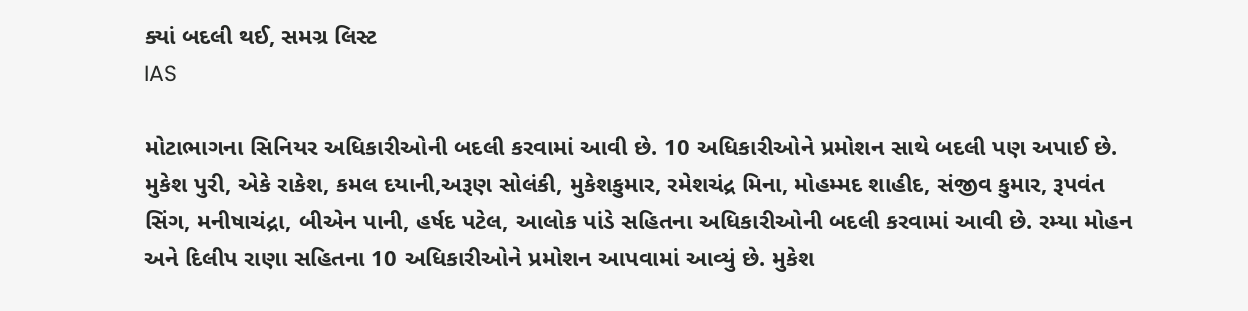ક્યાં બદલી થઈ, સમગ્ર લિસ્ટ
IAS

મોટાભાગના સિનિયર અધિકારીઓની બદલી કરવામાં આવી છે. 10 અધિકારીઓને પ્રમોશન સાથે બદલી પણ અપાઈ છે. મુકેશ પુરી, એકે રાકેશ, કમલ દયાની,અરૂણ સોલંકી, મુકેશકુમાર, રમેશચંદ્ર મિના, મોહમ્મદ શાહીદ, સંજીવ કુમાર, રૂપવંત સિંગ, મનીષાચંદ્રા, બીએન પાની, હર્ષદ પટેલ, આલોક પાંડે સહિતના અધિકારીઓની બદલી કરવામાં આવી છે. રમ્યા મોહન અને દિલીપ રાણા સહિતના 10 અધિકારીઓને પ્રમોશન આપવામાં આવ્યું છે. મુકેશ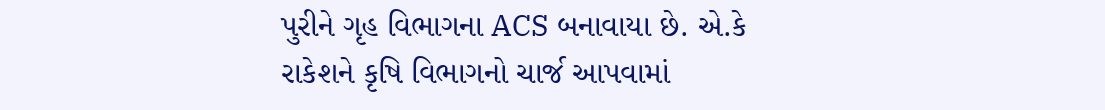પુરીને ગૃહ વિભાગના ACS બનાવાયા છે. એ.કે રાકેશને કૃષિ વિભાગનો ચાર્જ આપવામાં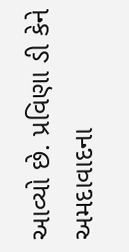આવ્યો છે. પ્રવિણા ડી કેને અમદાવાદના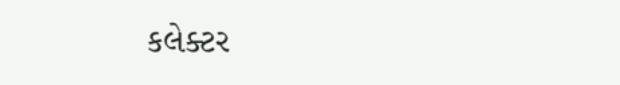કલેક્ટર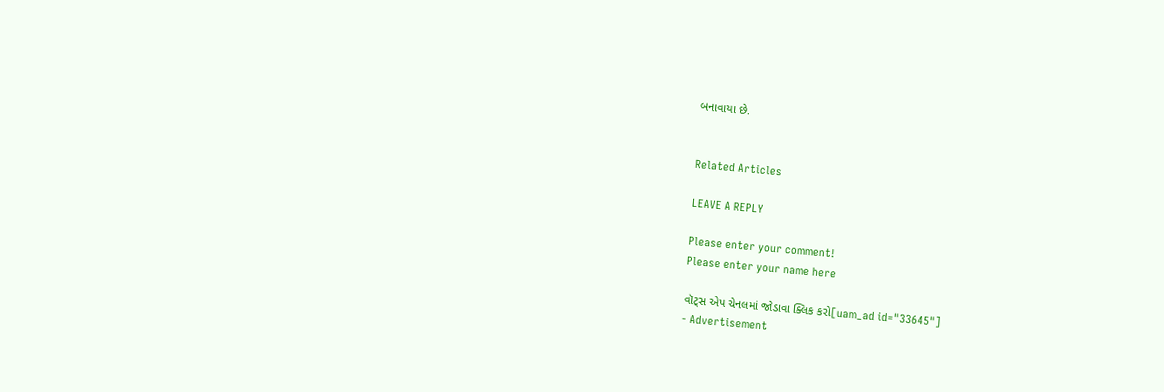બનાવાયા છે.


Related Articles

LEAVE A REPLY

Please enter your comment!
Please enter your name here

વૉટ્સ એપ ચેનલમાં જોડાવા ક્લિક કરો[uam_ad id="33645"]
- Advertisement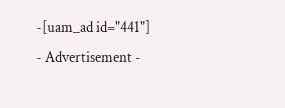-[uam_ad id="441"]
- Advertisement -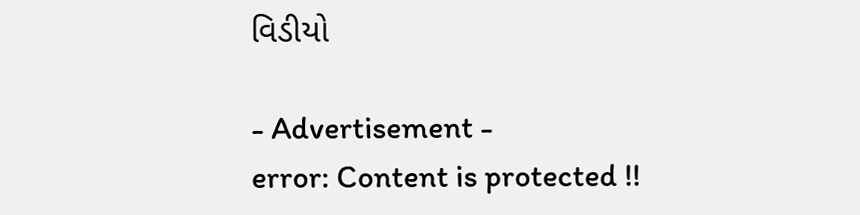વિડીયો

- Advertisement -
error: Content is protected !!